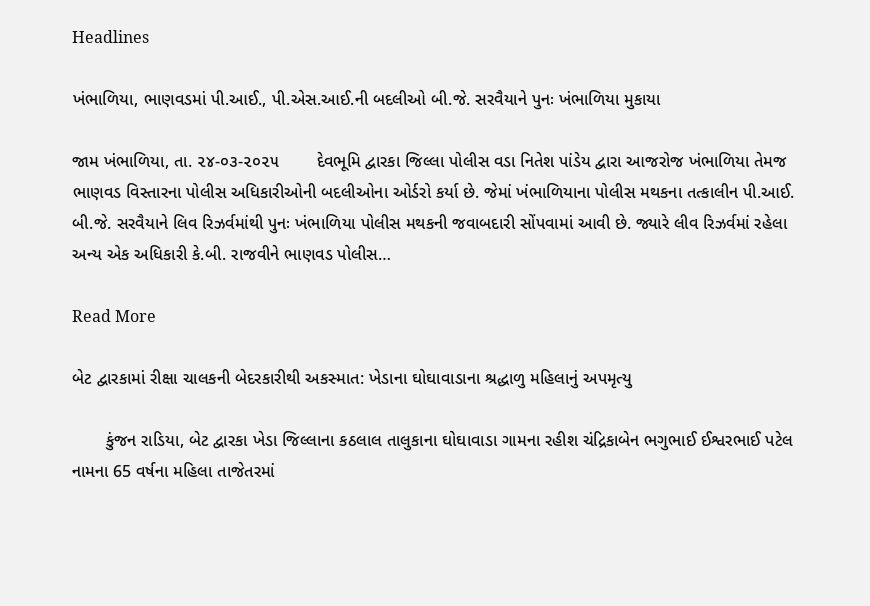Headlines

ખંભાળિયા, ભાણવડમાં પી.આઈ., પી.એસ.આઈ.ની બદલીઓ બી.જે. સરવૈયાને પુનઃ ખંભાળિયા મુકાયા

જામ ખંભાળિયા, તા. ૨૪-૦૩-૨૦૨૫        દેવભૂમિ દ્વારકા જિલ્લા પોલીસ વડા નિતેશ પાંડેય દ્વારા આજરોજ ખંભાળિયા તેમજ ભાણવડ વિસ્તારના પોલીસ અધિકારીઓની બદલીઓના ઓર્ડરો કર્યા છે. જેમાં ખંભાળિયાના પોલીસ મથકના તત્કાલીન પી.આઈ. બી.જે. સરવૈયાને લિવ રિઝર્વમાંથી પુનઃ ખંભાળિયા પોલીસ મથકની જવાબદારી સોંપવામાં આવી છે. જ્યારે લીવ રિઝર્વમાં રહેલા અન્ય એક અધિકારી કે.બી. રાજવીને ભાણવડ પોલીસ…

Read More

બેટ દ્વારકામાં રીક્ષા ચાલકની બેદરકારીથી અકસ્માત: ખેડાના ઘોઘાવાડાના શ્રદ્ધાળુ મહિલાનું અપમૃત્યુ

       કુંજન રાડિયા, બેટ દ્વારકા ખેડા જિલ્લાના કઠલાલ તાલુકાના ઘોઘાવાડા ગામના રહીશ ચંદ્રિકાબેન ભગુભાઈ ઈશ્વરભાઈ પટેલ નામના 65 વર્ષના મહિલા તાજેતરમાં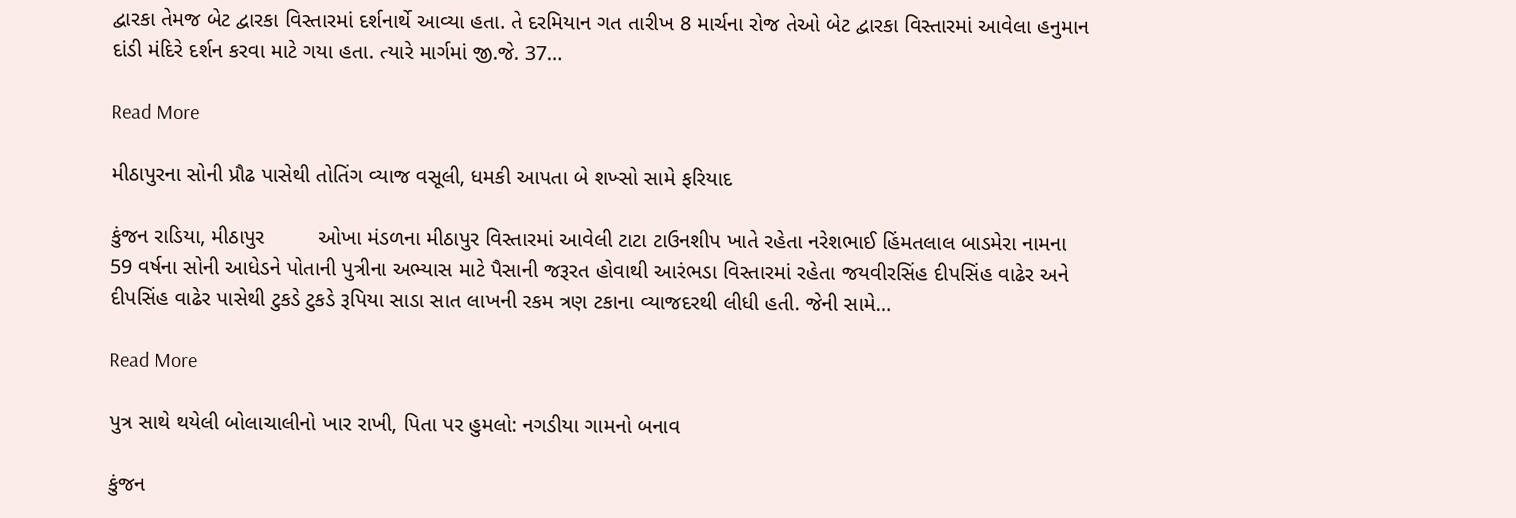દ્વારકા તેમજ બેટ દ્વારકા વિસ્તારમાં દર્શનાર્થે આવ્યા હતા. તે દરમિયાન ગત તારીખ 8 માર્ચના રોજ તેઓ બેટ દ્વારકા વિસ્તારમાં આવેલા હનુમાન દાંડી મંદિરે દર્શન કરવા માટે ગયા હતા. ત્યારે માર્ગમાં જી.જે. 37…

Read More

મીઠાપુરના સોની પ્રૌઢ પાસેથી તોતિંગ વ્યાજ વસૂલી, ધમકી આપતા બે શખ્સો સામે ફરિયાદ

કુંજન રાડિયા, મીઠાપુર         ઓખા મંડળના મીઠાપુર વિસ્તારમાં આવેલી ટાટા ટાઉનશીપ ખાતે રહેતા નરેશભાઈ હિંમતલાલ બાડમેરા નામના 59 વર્ષના સોની આધેડને પોતાની પુત્રીના અભ્યાસ માટે પૈસાની જરૂરત હોવાથી આરંભડા વિસ્તારમાં રહેતા જયવીરસિંહ દીપસિંહ વાઢેર અને દીપસિંહ વાઢેર પાસેથી ટુકડે ટુકડે રૂપિયા સાડા સાત લાખની રકમ ત્રણ ટકાના વ્યાજદરથી લીધી હતી. જેની સામે…

Read More

પુત્ર સાથે થયેલી બોલાચાલીનો ખાર રાખી, પિતા પર હુમલો: નગડીયા ગામનો બનાવ

કુંજન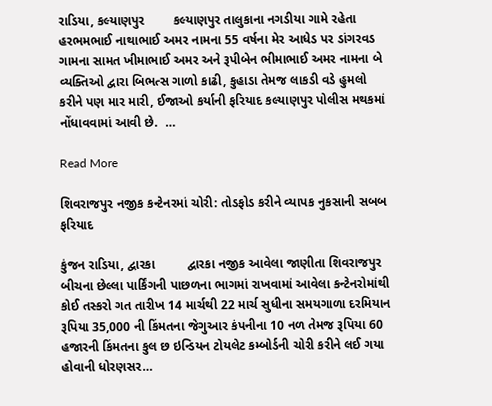રાડિયા, કલ્યાણપુર        કલ્યાણપુર તાલુકાના નગડીયા ગામે રહેતા હરભમભાઈ નાથાભાઈ અમર નામના 55 વર્ષના મેર આધેડ પર ડાંગરવડ ગામના સામત ખીમાભાઈ અમર અને રૂપીબેન ભીમાભાઈ અમર નામના બે વ્યક્તિઓ દ્વારા બિભત્સ ગાળો કાઢી, કુહાડા તેમજ લાકડી વડે હુમલો કરીને પણ માર મારી, ઈજાઓ કર્યાની ફરિયાદ કલ્યાણપુર પોલીસ મથકમાં નોંધાવવામાં આવી છે.  …

Read More

શિવરાજપુર નજીક કન્ટેનરમાં ચોરી: તોડફોડ કરીને વ્યાપક નુકસાની સબબ ફરિયાદ

કુંજન રાડિયા, દ્વારકા         દ્વારકા નજીક આવેલા જાણીતા શિવરાજપુર બીચના છેલ્લા પાર્કિંગની પાછળના ભાગમાં રાખવામાં આવેલા કન્ટેનરોમાંથી કોઈ તસ્કરો ગત તારીખ 14 માર્ચથી 22 માર્ચ સુધીના સમયગાળા દરમિયાન રૂપિયા 35,000 ની કિંમતના જેગુઆર કંપનીના 10 નળ તેમજ રૂપિયા 60 હજારની કિંમતના કુલ છ ઇન્ડિયન ટોયલેટ કમ્બોર્ડની ચોરી કરીને લઈ ગયા હોવાની ધોરણસર…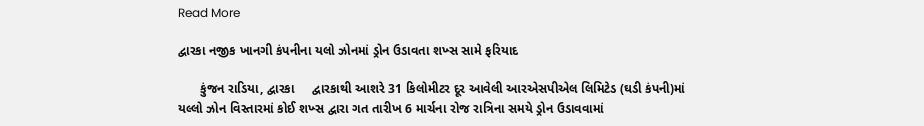Read More

દ્વારકા નજીક ખાનગી કંપનીના યલો ઝોનમાં ડ્રોન ઉડાવતા શખ્સ સામે ફરિયાદ

      કુંજન રાડિયા, દ્વારકા     દ્વારકાથી આશરે 31 કિલોમીટર દૂર આવેલી આરએસપીએલ લિમિટેડ (ઘડી કંપની)માં યલ્લો ઝોન વિસ્તારમાં કોઈ શખ્સ દ્વારા ગત તારીખ 6 માર્ચના રોજ રાત્રિના સમયે ડ્રોન ઉડાવવામાં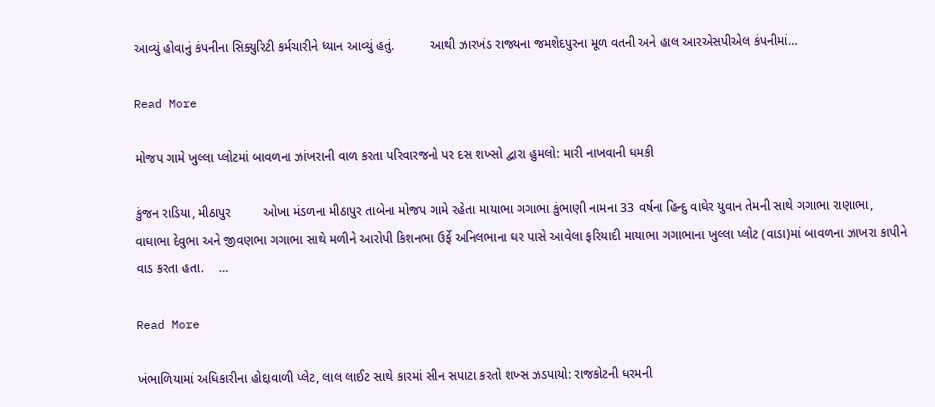આવ્યું હોવાનું કંપનીના સિક્યુરિટી કર્મચારીને ધ્યાન આવ્યું હતું.          આથી ઝારખંડ રાજ્યના જમશેદપુરના મૂળ વતની અને હાલ આરએસપીએલ કંપનીમાં…

Read More

મોજપ ગામે ખુલ્લા પ્લોટમાં બાવળના ઝાંખરાની વાળ કરતા પરિવારજનો પર દસ શખ્સો દ્વારા હુમલો: મારી નાખવાની ધમકી

કુંજન રાડિયા, મીઠાપુર         ઓખા મંડળના મીઠાપુર તાબેના મોજપ ગામે રહેતા માયાભા ગગાભા કુંભાણી નામના 33 વર્ષના હિન્દુ વાઘેર યુવાન તેમની સાથે ગગાભા રાણાભા, વાઘાભા દેવુભા અને જીવણભા ગગાભા સાથે મળીને આરોપી કિશનભા ઉર્ફે અનિલભાના ઘર પાસે આવેલા ફરિયાદી માયાભા ગગાભાના ખુલ્લા પ્લોટ (વાડા)માં બાવળના ઝાખરા કાપીને વાડ કરતા હતા.    …

Read More

ખંભાળિયામાં અધિકારીના હોદ્દાવાળી પ્લેટ, લાલ લાઈટ સાથે કારમાં સીન સપાટા કરતો શખ્સ ઝડપાયો: રાજકોટની ધરમની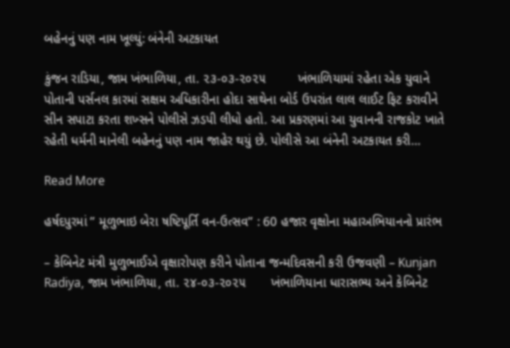બહેનનું પણ નામ ખૂલ્યું: બંનેની અટકાયત

કુંજન રાડિયા, જામ ખંભાળિયા, તા. ૨૩-૦૩-૨૦૨૫         ખંભાળિયામાં રહેતા એક યુવાને પોતાની પર્સનલ કારમાં સક્ષમ અધિકારીના હોદા સાથેના બોર્ડ ઉપરાંત લાલ લાઈટ ફિટ કરાવીને સીન સપાટા કરતા શખ્સને પોલીસે ઝડપી લીધો હતો. આ પ્રકરણમાં આ યુવાનની રાજકોટ ખાતે રહેતી ધર્મની માનેલી બહેનનું પણ નામ જાહેર થયું છે. પોલીસે આ બંનેની અટકાયત કરી…

Read More

હર્ષદપુરમાં ” મૂળુભાઇ બેરા ષષ્ટિપૂર્તિ વન-ઉત્સવ” : 60 હજાર વૃક્ષોના મહાઅભિયાનનો પ્રારંભ

– કેબિનેટ મંત્રી મુળુભાઈએ વૃક્ષારોપણ કરીને પોતાના જન્મદિવસની કરી ઉજવણી – Kunjan Radiya, જામ ખંભાળિયા, તા. ૨૪-૦૩-૨૦૨૫       ખંભાળિયાના ધારાસભ્ય અને કેબિનેટ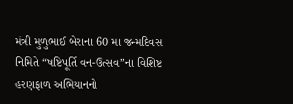મંત્રી મુળુભાઈ બેરાના 60 મા જન્મદિવસ નિમિતે “ષષ્ટિપૂર્તિ વન-ઉત્સવ”ના વિશિષ્ટ હરણફાળ અભિયાનનો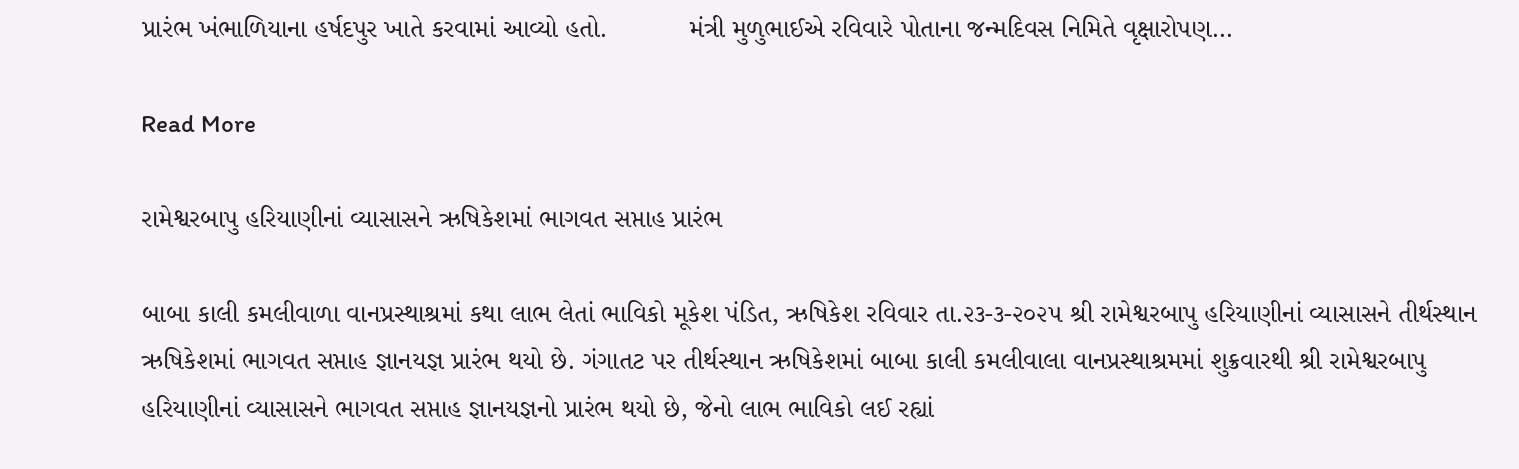પ્રારંભ ખંભાળિયાના હર્ષદપુર ખાતે કરવામાં આવ્યો હતો.           મંત્રી મુળુભાઈએ રવિવારે પોતાના જન્મદિવસ નિમિતે વૃક્ષારોપણ…

Read More

રામેશ્વરબાપુ હરિયાણીનાં વ્યાસાસને ઋષિકેશમાં ભાગવત સપ્તાહ પ્રારંભ

બાબા કાલી કમલીવાળા વાનપ્રસ્થાશ્રમાં કથા લાભ લેતાં ભાવિકો મૂકેશ પંડિત, ઋષિકેશ રવિવાર તા.૨૩-૩-૨૦૨૫ શ્રી રામેશ્વરબાપુ હરિયાણીનાં વ્યાસાસને તીર્થસ્થાન ઋષિકેશમાં ભાગવત સપ્તાહ જ્ઞાનયજ્ઞ પ્રારંભ થયો છે. ગંગાતટ પર તીર્થસ્થાન ઋષિકેશમાં બાબા કાલી કમલીવાલા વાનપ્રસ્થાશ્રમમાં શુક્રવારથી શ્રી રામેશ્વરબાપુ હરિયાણીનાં વ્યાસાસને ભાગવત સપ્તાહ જ્ઞાનયજ્ઞનો પ્રારંભ થયો છે, જેનો લાભ ભાવિકો લઈ રહ્યાં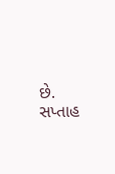છે. સપ્તાહ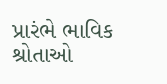પ્રારંભે ભાવિક શ્રોતાઓ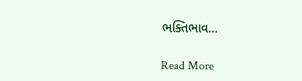ભક્તિભાવ…

Read More